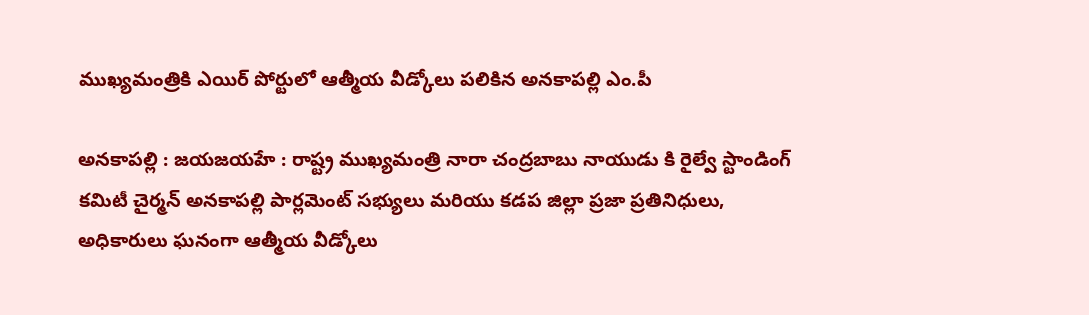ముఖ్యమంత్రికి ఎయిర్ పోర్టులో ఆత్మీయ వీడ్కోలు పలికిన అనకాపల్లి ఎం.పీ

అనకాపల్లి : జయజయహే : రాష్ట్ర ముఖ్య‌మంత్రి నారా చంద్ర‌బాబు నాయుడు కి రైల్వే స్టాండింగ్ కమిటీ చైర్మన్ అనకాపల్లి పార్లమెంట్ సభ్యులు మరియు కడప జిల్లా ప్ర‌జా ప్ర‌తినిధులు, అధికారులు ఘనంగా ఆత్మీయ వీడ్కోలు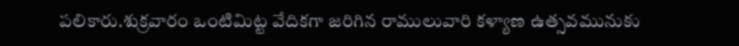ప‌లికారు.శుక్రవారం ఒంటిమిట్ట వేదిక‌గా జ‌రిగిన రాములువారి కళ్యాణ ఉత్సవమునుకు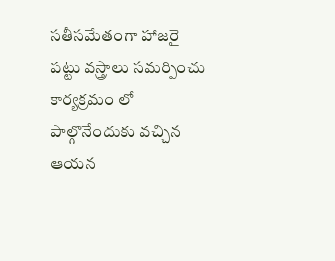స‌తీస‌మేతంగా హాజరై పట్టు వస్త్రాలు సమర్పించు కార్యక్రమం లో పాల్గొనేందుకు వ‌చ్చిన ఆయ‌న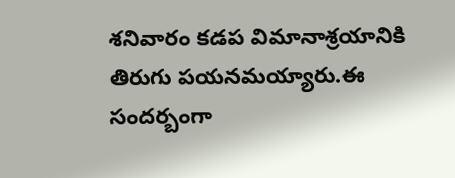శనివారం కడప విమానాశ్ర‌యానికి తిరుగు ప‌యనమ‌య్యారు.ఈ సంద‌ర్బంగా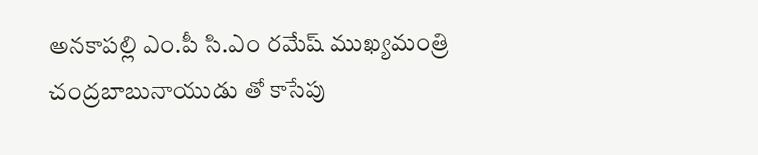అనకాపల్లి ఎం.పీ సి.ఎం రమేష్ ముఖ్యమంత్రి చంద్రబాబునాయుడు తో కాసేపు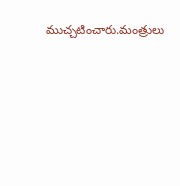ముచ్చటించారు.మంత్రులు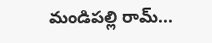మండిపల్లి రామ్...